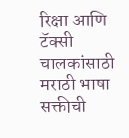रिक्षा आणि टॅक्सी चालकांसाठी मराठी भाषा सक्तीची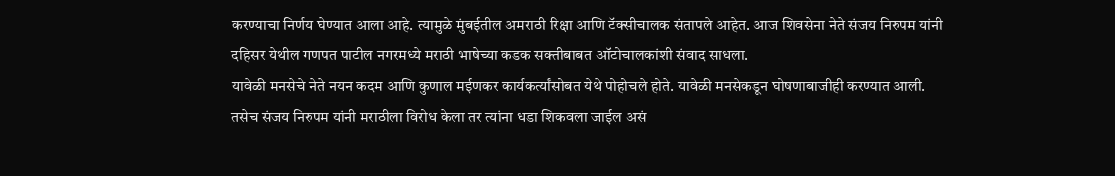करण्याचा निर्णय घेण्यात आला आहे. त्यामुळे मुंबईतील अमराठी रिक्षा आणि टॅक्सीचालक संतापले आहेत. आज शिवसेना नेते संजय निरुपम यांनी दहिसर येथील गणपत पाटील नगरमध्ये मराठी भाषेच्या कडक सक्तीबाबत ऑटोचालकांशी संवाद साधला.
यावेळी मनसेचे नेते नयन कदम आणि कुणाल मईणकर कार्यकर्त्यांसोबत येथे पोहोचले होते. यावेळी मनसेकडून घोषणाबाजीही करण्यात आली. तसेच संजय निरुपम यांनी मराठीला विरोध केला तर त्यांना धडा शिकवला जाईल असं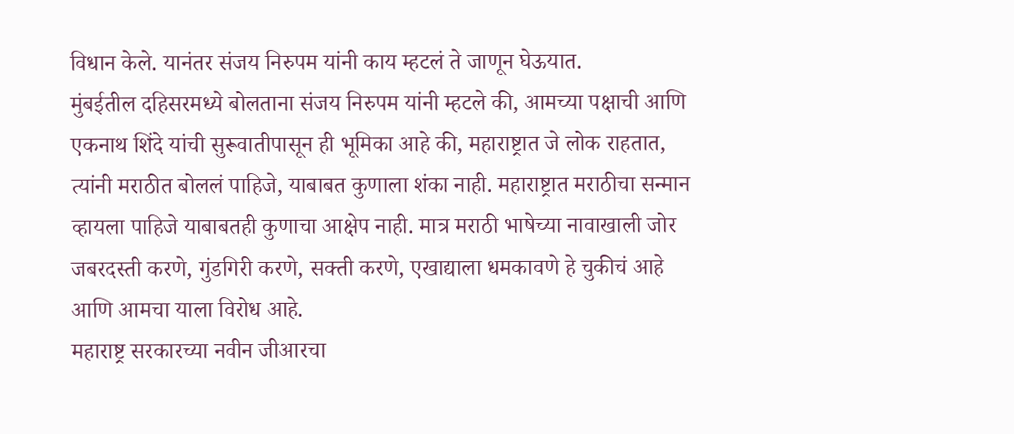विधान केले. यानंतर संजय निरुपम यांनी काय म्हटलं ते जाणून घेऊयात.
मुंबईतील दहिसरमध्ये बोलताना संजय निरुपम यांनी म्हटले की, आमच्या पक्षाची आणि एकनाथ शिंदे यांची सुरूवातीपासून ही भूमिका आहे की, महाराष्ट्रात जे लोक राहतात, त्यांनी मराठीत बोललं पाहिजे, याबाबत कुणाला शंका नाही. महाराष्ट्रात मराठीचा सन्मान व्हायला पाहिजे याबाबतही कुणाचा आक्षेप नाही. मात्र मराठी भाषेच्या नावाखाली जोर जबरदस्ती करणे, गुंडगिरी करणे, सक्ती करणे, एखाद्याला धमकावणे हे चुकीचं आहे आणि आमचा याला विरोध आहे.
महाराष्ट्र सरकारच्या नवीन जीआरचा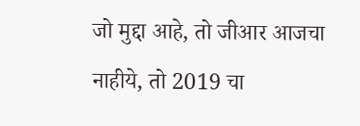जो मुद्दा आहे, तो जीआर आजचा नाहीये, तो 2019 चा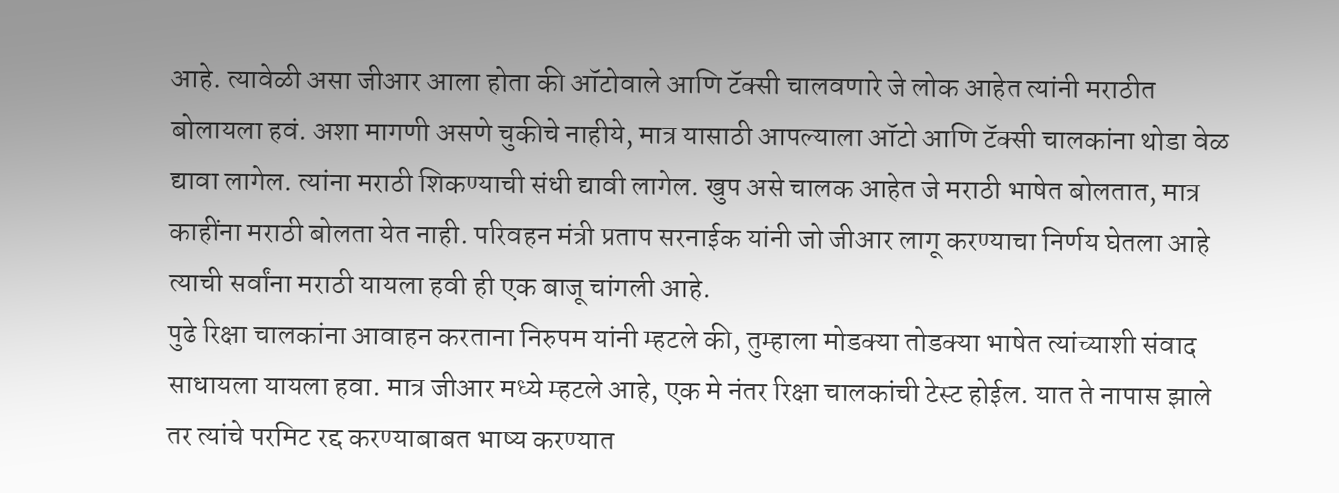आहे. त्यावेळी असा जीआर आला होता की ऑटोवाले आणि टॅक्सी चालवणारे जे लोक आहेत त्यांनी मराठीत बोलायला हवं. अशा मागणी असणे चुकीचे नाहीये, मात्र यासाठी आपल्याला ऑटो आणि टॅक्सी चालकांना थोडा वेळ द्यावा लागेल. त्यांना मराठी शिकण्याची संधी द्यावी लागेल. खुप असे चालक आहेत जे मराठी भाषेत बोलतात, मात्र काहींना मराठी बोलता येत नाही. परिवहन मंत्री प्रताप सरनाईक यांनी जो जीआर लागू करण्याचा निर्णय घेतला आहे त्याची सर्वांना मराठी यायला हवी ही एक बाजू चांगली आहे.
पुढे रिक्षा चालकांना आवाहन करताना निरुपम यांनी म्हटले की, तुम्हाला मोडक्या तोडक्या भाषेत त्यांच्याशी संवाद साधायला यायला हवा. मात्र जीआर मध्ये म्हटले आहे, एक मे नंतर रिक्षा चालकांची टेस्ट होईल. यात ते नापास झाले तर त्यांचे परमिट रद्द करण्याबाबत भाष्य करण्यात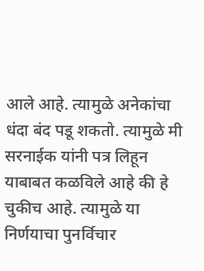आले आहे. त्यामुळे अनेकांचा धंदा बंद पडू शकतो. त्यामुळे मी सरनाईक यांनी पत्र लिहून याबाबत कळविले आहे की हे चुकीच आहे. त्यामुळे या निर्णयाचा पुनर्विचार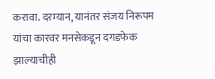करावा. दरम्यान, यानंतर संजय निरूपम यांचा कारवर मनसेकडून दगडफेक झाल्याचीही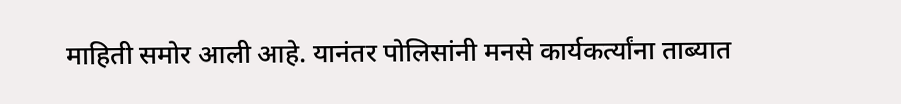माहिती समोर आली आहे. यानंतर पोलिसांनी मनसे कार्यकर्त्यांना ताब्यात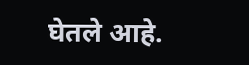घेतले आहे.